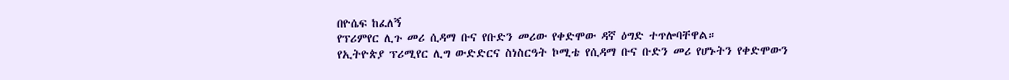በዮሴፍ ከፈለኝ
የፕሪምየር ሊጉ መሪ ሲዳማ ቡና የቡድን መሪው የቀድሞው ዳኛ ዕግድ ተጥሎባቸዋል።
የኢትዮጵያ ፕሪሚየር ሊግ ውድድርና ስነስርዓት ኮሚቴ የሲዳማ ቡና ቡድን መሪ የሆኑትን የቀድሞውን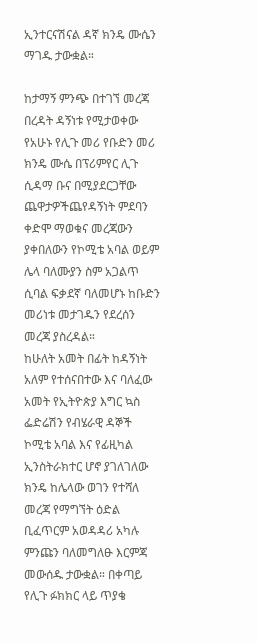ኢንተርናሽናል ዳኛ ክንዴ ሙሴን ማገዱ ታውቋል።

ከታማኝ ምንጭ በተገኘ መረጃ በረዳት ዳኝነቱ የሚታወቀው የአሁኑ የሊጉ መሪ የቡድን መሪ ክንዴ ሙሴ በፕሪምየር ሊጉ ሲዳማ ቡና በሚያደርጋቸው ጨዋታዎችጨየዳኝነት ምደባን ቀድሞ ማወቁና መረጃውን ያቀበለውን የኮሚቴ አባል ወይም ሌላ ባለሙያን ስም አጋልጥ ሲባል ፍቃደኛ ባለመሆኑ ከቡድን መሪነቱ መታገዱን የደረሰን መረጃ ያስረዳል።
ከሁለት አመት በፊት ከዳኝነት አለም የተሰናበተው እና ባለፈው አመት የኢትዮጵያ እግር ኳስ ፌድሬሽን የብሄራዊ ዳኞች ኮሚቴ አባል እና የፊዚካል ኢንስትራክተር ሆኖ ያገለገለው ክንዴ ከሌላው ወገን የተሻለ መረጃ የማግኘት ዕድል ቢፈጥርም አወዳዳሪ አካሉ ምንጩን ባለመግለፁ እርምጃ መውሰዱ ታውቋል። በቀጣይ የሊጉ ፉክክር ላይ ጥያቄ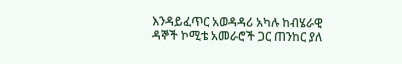እንዳይፈጥር አወዳዳሪ አካሉ ከብሄራዊ ዳኞች ኮሚቴ አመራሮች ጋር ጠንከር ያለ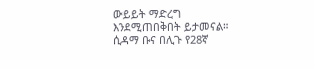ውይይት ማድረግ እንደሚጠበቅበት ይታመናል።
ሲዳማ ቡና በሊጉ የ28ኛ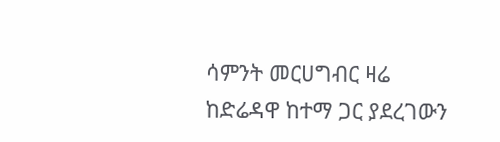ሳምንት መርሀግብር ዛሬ ከድሬዳዋ ከተማ ጋር ያደረገውን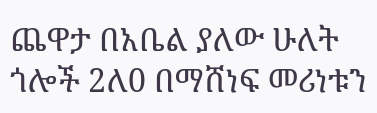ጨዋታ በአቤል ያለው ሁለት ጎሎች 2ለ0 በማሸነፍ መሪነቱን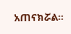አጠናክሯል።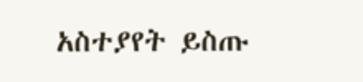አስተያየት ይስጡ